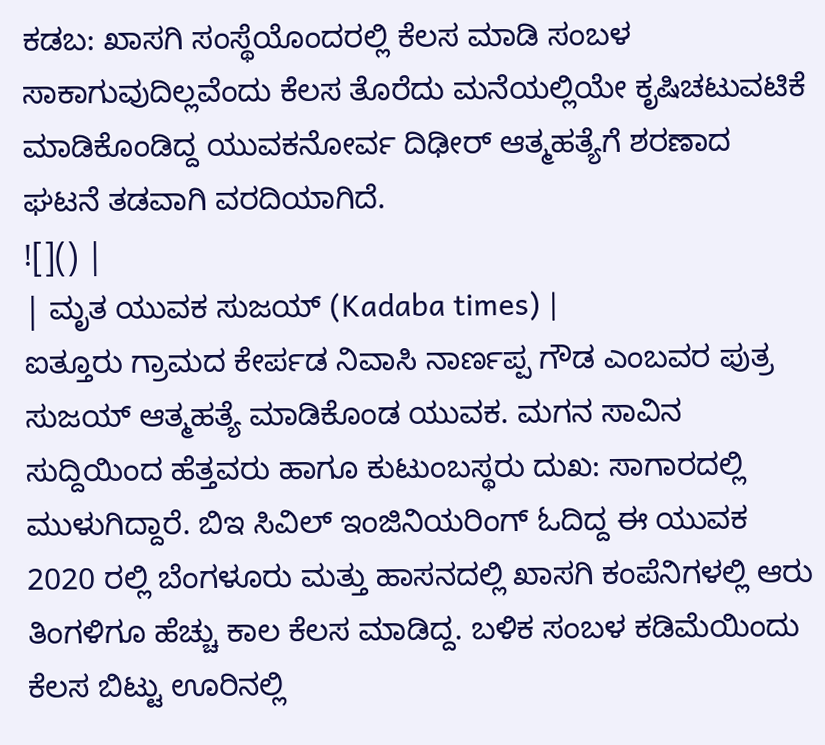ಕಡಬ: ಖಾಸಗಿ ಸಂಸ್ಥೆಯೊಂದರಲ್ಲಿ ಕೆಲಸ ಮಾಡಿ ಸಂಬಳ ಸಾಕಾಗುವುದಿಲ್ಲವೆಂದು ಕೆಲಸ ತೊರೆದು ಮನೆಯಲ್ಲಿಯೇ ಕೃಷಿಚಟುವಟಿಕೆ ಮಾಡಿಕೊಂಡಿದ್ದ ಯುವಕನೋರ್ವ ದಿಢೀರ್ ಆತ್ಮಹತ್ಯೆಗೆ ಶರಣಾದ ಘಟನೆ ತಡವಾಗಿ ವರದಿಯಾಗಿದೆ.
![]() |
| ಮೃತ ಯುವಕ ಸುಜಯ್ (Kadaba times) |
ಐತ್ತೂರು ಗ್ರಾಮದ ಕೇರ್ಪಡ ನಿವಾಸಿ ನಾರ್ಣಪ್ಪ ಗೌಡ ಎಂಬವರ ಪುತ್ರ ಸುಜಯ್ ಆತ್ಮಹತ್ಯೆ ಮಾಡಿಕೊಂಡ ಯುವಕ. ಮಗನ ಸಾವಿನ ಸುದ್ದಿಯಿಂದ ಹೆತ್ತವರು ಹಾಗೂ ಕುಟುಂಬಸ್ಥರು ದುಖ: ಸಾಗಾರದಲ್ಲಿ ಮುಳುಗಿದ್ದಾರೆ. ಬಿಇ ಸಿವಿಲ್ ಇಂಜಿನಿಯರಿಂಗ್ ಓದಿದ್ದ ಈ ಯುವಕ 2020 ರಲ್ಲಿ ಬೆಂಗಳೂರು ಮತ್ತು ಹಾಸನದಲ್ಲಿ ಖಾಸಗಿ ಕಂಪೆನಿಗಳಲ್ಲಿ ಆರು ತಿಂಗಳಿಗೂ ಹೆಚ್ಚು ಕಾಲ ಕೆಲಸ ಮಾಡಿದ್ದ. ಬಳಿಕ ಸಂಬಳ ಕಡಿಮೆಯಿಂದು ಕೆಲಸ ಬಿಟ್ಟು ಊರಿನಲ್ಲಿ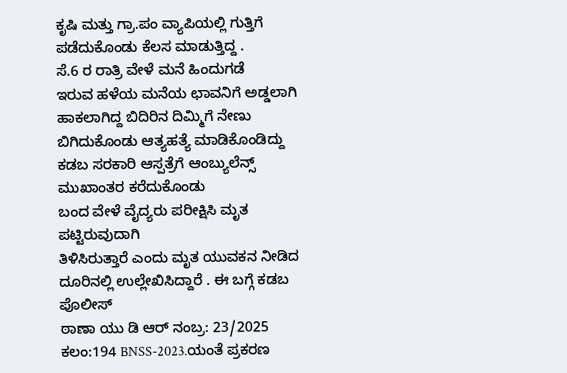ಕೃಷಿ ಮತ್ತು ಗ್ರಾ.ಪಂ ವ್ಯಾಪಿಯಲ್ಲಿ ಗುತ್ತಿಗೆ ಪಡೆದುಕೊಂಡು ಕೆಲಸ ಮಾಡುತ್ತಿದ್ದ .
ಸೆ.6 ರ ರಾತ್ರಿ ವೇಳೆ ಮನೆ ಹಿಂದುಗಡೆ
ಇರುವ ಹಳೆಯ ಮನೆಯ ಛಾವನಿಗೆ ಅಡ್ಡಲಾಗಿ ಹಾಕಲಾಗಿದ್ದ ಬಿದಿರಿನ ದಿಮ್ಮಿಗೆ ನೇಣು ಬಿಗಿದುಕೊಂಡು ಆತ್ಯಹತ್ಯೆ ಮಾಡಿಕೊಂಡಿದ್ದು ಕಡಬ ಸರಕಾರಿ ಆಸ್ಪತ್ರೆಗೆ ಆಂಬ್ಯುಲೆನ್ಸ್ ಮುಖಾಂತರ ಕರೆದುಕೊಂಡು
ಬಂದ ವೇಳೆ ವೈದ್ಯರು ಪರೀಕ್ಷಿಸಿ ಮೃತ ಪಟ್ಟಿರುವುದಾಗಿ
ತಿಳಿಸಿರುತ್ತಾರೆ ಎಂದು ಮೃತ ಯುವಕನ ನೀಡಿದ ದೂರಿನಲ್ಲಿ ಉಲ್ಲೇಖಿಸಿದ್ದಾರೆ . ಈ ಬಗ್ಗೆ ಕಡಬ ಪೊಲೀಸ್
ಠಾಣಾ ಯು ಡಿ ಆರ್ ನಂಬ್ರ: 23/2025 ಕಲಂ:194 BNSS-2023.ಯಂತೆ ಪ್ರಕರಣ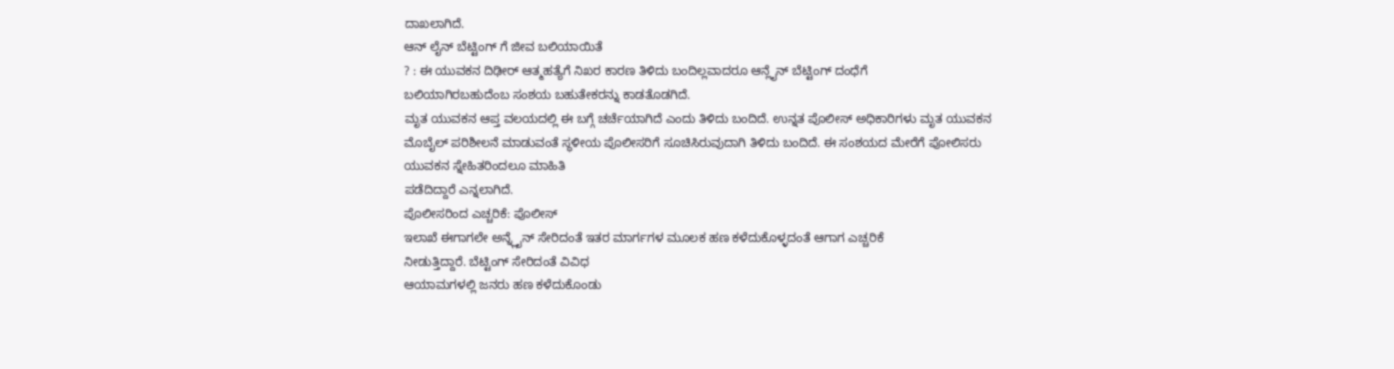ದಾಖಲಾಗಿದೆ.
ಆನ್ ಲೈನ್ ಬೆಟ್ಟಿಂಗ್ ಗೆ ಜೀವ ಬಲಿಯಾಯಿತೆ
? : ಈ ಯುವಕನ ದಿಢೀರ್ ಆತ್ಮಹತ್ಯೆಗೆ ನಿಖರ ಕಾರಣ ತಿಳಿದು ಬಂದಿಲ್ಲವಾದರೂ ಆನ್ಲೈನ್ ಬೆಟ್ಟಿಂಗ್ ದಂಧೆಗೆ
ಬಲಿಯಾಗಿರಬಹುದೆಂಬ ಸಂಶಯ ಬಹುತೇಕರನ್ನು ಕಾಡತೊಡಗಿದೆ.
ಮೃತ ಯುವಕನ ಆಪ್ತ ವಲಯದಲ್ಲಿ ಈ ಬಗ್ಗೆ ಚರ್ಚೆಯಾಗಿದೆ ಎಂದು ತಿಳಿದು ಬಂದಿದೆ. ಉನ್ನತ ಪೊಲೀಸ್ ಅಧಿಕಾರಿಗಳು ಮೃತ ಯುವಕನ ಮೊಬೈಲ್ ಪರಿಶೀಲನೆ ಮಾಡುವಂತೆ ಸ್ಥಳೀಯ ಪೊಲೀಸರಿಗೆ ಸೂಚಿಸಿರುವುದಾಗಿ ತಿಳಿದು ಬಂದಿದೆ. ಈ ಸಂಶಯದ ಮೇರೆಗೆ ಪೋಲಿಸರು ಯುವಕನ ಸ್ನೇಹಿತರಿಂದಲೂ ಮಾಹಿತಿ
ಪಡೆದಿದ್ದಾರೆ ಎನ್ನಲಾಗಿದೆ.
ಪೊಲೀಸರಿಂದ ಎಚ್ಚರಿಕೆ: ಪೊಲೀಸ್
ಇಲಾಖೆ ಈಗಾಗಲೇ ಅನ್ನ್ಲೈನ್ ಸೇರಿದಂತೆ ಇತರ ಮಾರ್ಗಗಳ ಮೂಲಕ ಹಣ ಕಳೆದುಕೊಳ್ಳದಂತೆ ಆಗಾಗ ಎಚ್ಚರಿಕೆ
ನೀಡುತ್ತಿದ್ದಾರೆ. ಬೆಟ್ಟಿಂಗ್ ಸೇರಿದಂತೆ ವಿವಿಧ
ಆಯಾಮಗಳಲ್ಲಿ ಜನರು ಹಣ ಕಳೆದುಕೊಂಡು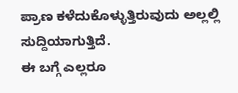ಪ್ರಾಣ ಕಳೆದುಕೊಳ್ಳುತ್ತಿರುವುದು ಅಲ್ಲಲ್ಲಿ ಸುದ್ದಿಯಾಗುತ್ತಿದೆ.
ಈ ಬಗ್ಗೆ ಎಲ್ಲರೂ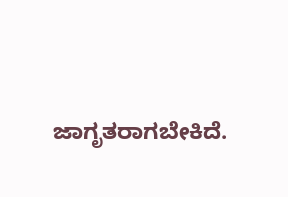ಜಾಗೃತರಾಗಬೇಕಿದೆ.